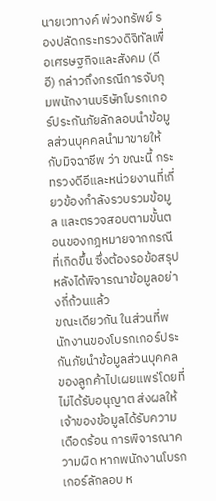นายเวทางค์ พ่วงทรัพย์ รองปลัดกระทรวงดิจิทัลเพื่อเศรษฐกิจและสังคม (ดีอี) กล่าวถึงกรณีการจับกุมพนักงานบริษัทโบรกเกอร์ประกันภัยลักลอบนำข้อมูลส่วนบุคคลนำมาขายให้กับมิจฉาชีพ ว่า ขณะนี้ กระทรวงดีอีและหน่วยงานที่เกี่ยวข้องกำลังรวบรวมข้อมูล และตรวจสอบตามขั้นตอนของกฎหมายจากกรณีที่เกิดขึ้น ซึ่งต้องรอข้อสรุปหลังได้พิจารณาข้อมูลอย่างถี่ถ้วนแล้ว
ขณะเดียวกัน ในส่วนที่พนักงานของโบรกเกอร์ประกันภัยนำข้อมูลส่วนบุคคลของลูกค้าไปเผยแพร่โดยที่ไม่ได้รับอนุญาต ส่งผลให้เจ้าของข้อมูลได้รับความเดือดร้อน การพิจารณาความผิด หากพนักงานโบรกเกอร์ลักลอบ ห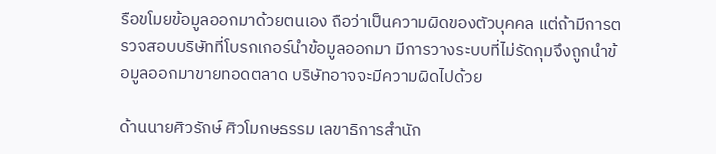รือขโมยข้อมูลออกมาด้วยตนเอง ถือว่าเป็นความผิดของตัวบุคคล แต่ถ้ามีการตรวจสอบบริษัทที่โบรกเกอร์นำข้อมูลออกมา มีการวางระบบที่ไม่รัดกุมจึงถูกนำข้อมูลออกมาขายทอดตลาด บริษัทอาจจะมีความผิดไปด้วย

ด้านนายศิวรักษ์ ศิวโมกษธรรม เลขาธิการสำนัก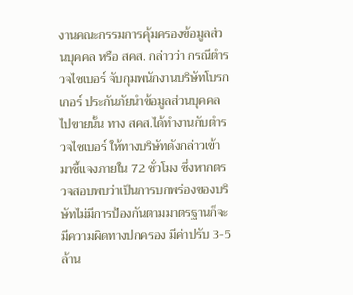งานคณะกรรมการคุ้มครองข้อมูลส่วนบุคคล หรือ สคส. กล่าวว่า กรณีตำรวจไซเบอร์ จับกุมพนักงานบริษัทโบรกเกอร์ ประกันภัยนำข้อมูลส่วนบุคคลไปขายนั้น ทาง สคส.ได้ทำงานกับตำรวจไซเบอร์ ให้ทางบริษัทดังกล่าวเข้ามาชี้แจงภายใน 72 ชั่วโมง ซึ่งหากตรวจสอบพบว่าเป็นการบกพร่องของบริษัทไม่มีการป้องกันตามมาตรฐานก็จะมีความผิดทางปกครอง มีค่าปรับ 3-5 ล้าน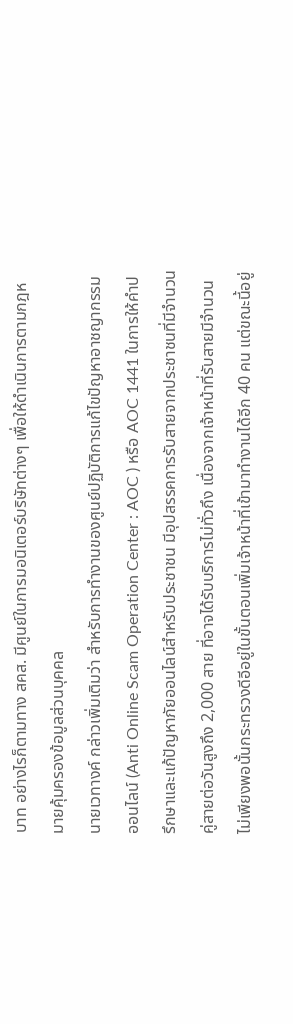บาท อย่างไรก็ตามทาง สคส. มีศูนย์ในการมอนิเตอร์บริษัทต่างๆ เพื่อให้ดำเนินการตามกฎหมายคุ้มครองข้อมูลส่วนบุคคล
นายเวทางค์ กล่าวเพิ่มเติมว่า สำหรับการทำงานของศูนย์ปฏิบัติการแก้ไขปัญหาอาชญากรรมออนไลน์ (Anti Online Scam Operation Center : AOC ) หรือ AOC 1441 ในการให้คำปรึกษาและแก้ปัญหาภัยออนไลน์สำหรับประชาชน มีอุปสรรคการรับสายจากประชาชนที่มีจำนวนคู่สายต่อวันสูงถึง 2,000 สาย ที่อาจได้รับบริการไม่ทั่วถึง เนื่องจากเจ้าหน้าที่รับสายมีจำนวนไม่เพียงพอนั้นกระทรวงดีอีอยู่ในขั้นตอนเพิ่มเจ้าหน้าที่เข้ามาทำงานได้อีก 40 คน แต่ขณะนี้อยู่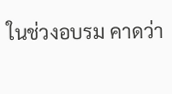ในช่วงอบรม คาดว่า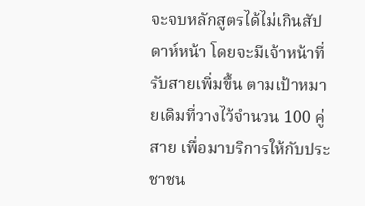จะจบหลักสูตรได้ไม่เกินสัปดาห์หน้า โดยจะมีเจ้าหน้าที่รับสายเพิ่มขึ้น ตามเป้าหมายเดิมที่วางไว้จำนวน 100 คู่สาย เพื่อมาบริการให้กับประชาชน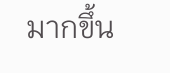มากขึ้น